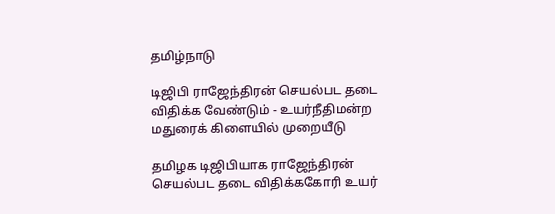தமிழ்நாடு

டிஜிபி ராஜேந்திரன் செயல்பட தடை விதிக்க வேண்டும் - உயர்நீதிமன்ற மதுரைக் கிளையில் முறையீடு

தமிழக டிஜிபியாக ராஜேந்திரன் செயல்பட தடை விதிக்ககோரி உயர்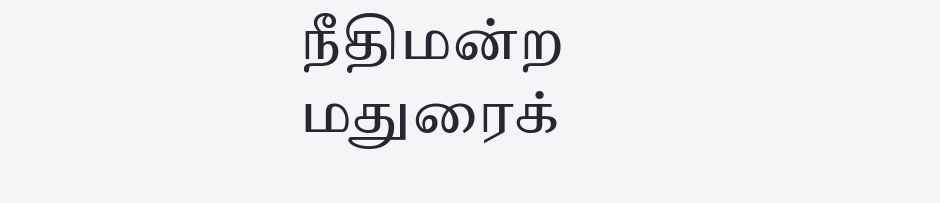நீதிமன்ற மதுரைக்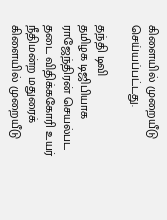கிளையில் முறையீடு செய்யப்பட்டது.

தந்தி டிவி
தமிழக டிஜிபியாக ராஜேந்திரன் செயல்பட தடை விதிக்ககோரி உயர் நீதிமன்ற மதுரைக் கிளையில் முறையீடு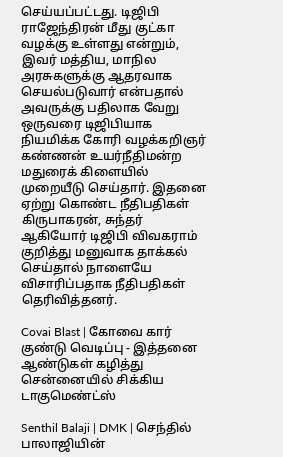செய்யப்பட்டது. டிஜிபி ராஜேந்திரன் மீது குட்கா வழக்கு உள்ளது என்றும், இவர் மத்திய, மாநில அரசுகளுக்கு ஆதரவாக செயல்படுவார் என்பதால் அவருக்கு பதிலாக வேறு ஒருவரை டிஜிபியாக நியமிக்க கோரி வழக்கறிஞர் கண்ணன் உயர்நீதிமன்ற மதுரைக் கிளையில் முறையீடு செய்தார். இதனை ஏற்று கொண்ட நீதிபதிகள் கிருபாகரன், சுந்தர் ஆகியோர் டிஜிபி விவகராம் குறித்து மனுவாக தாக்கல் செய்தால் நாளையே விசாரிப்பதாக நீதிபதிகள் தெரிவித்தனர்.

Covai Blast | கோவை கார் குண்டு வெடிப்பு - இத்தனை ஆண்டுகள் கழித்து சென்னையில் சிக்கிய டாகுமெண்ட்ஸ்

Senthil Balaji | DMK | செந்தில் பாலாஜியின்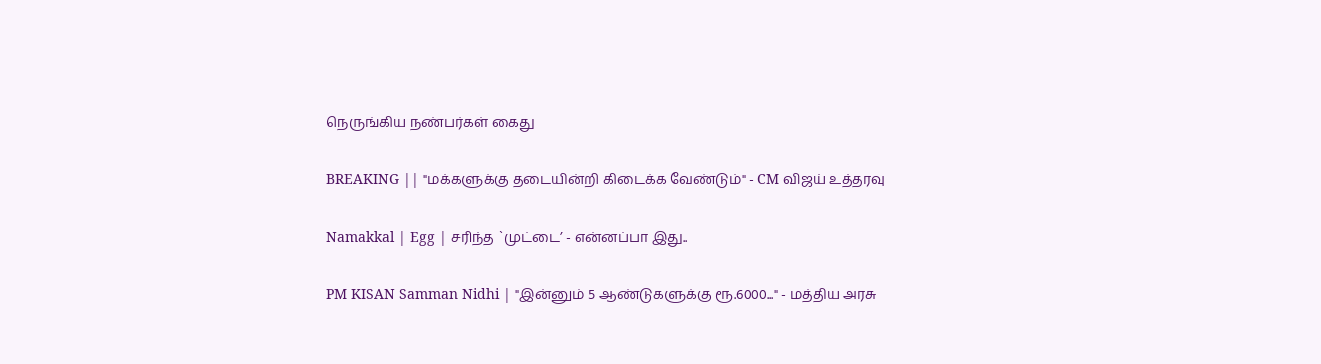நெருங்கிய நண்பர்கள் கைது

BREAKING || "மக்களுக்கு தடையின்றி கிடைக்க வேண்டும்" - CM விஜய் உத்தரவு

Namakkal | Egg | சரிந்த `முட்டை’ - என்னப்பா இது..

PM KISAN Samman Nidhi | "இன்னும் 5 ஆண்டுகளுக்கு ரூ.6000..." - மத்திய அரசு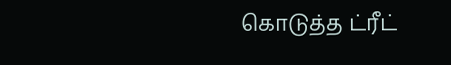கொடுத்த ட்ரீட்